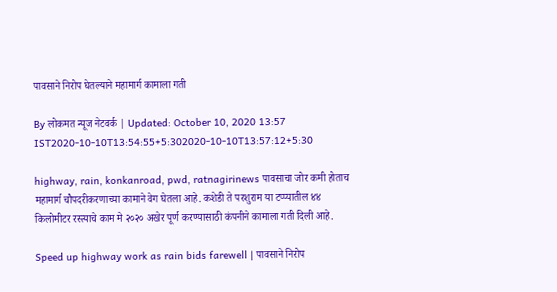पावसाने निरोप घेतल्याने महामार्ग कामाला गती

By लोकमत न्यूज नेटवर्क | Updated: October 10, 2020 13:57 IST2020-10-10T13:54:55+5:302020-10-10T13:57:12+5:30

highway, rain, konkanroad, pwd, ratnagirinews पावसाचा जोर कमी होताच महामार्ग चौपदरीकरणाच्या कामाने वेग घेतला आहे. कशेडी ते परशुराम या टप्प्यातील ४४ किलोमीटर रस्त्याचे काम मे २०२० अखेर पूर्ण करण्यासाठी कंपनीने कामाला गती दिली आहे.

Speed up highway work as rain bids farewell | पावसाने निरोप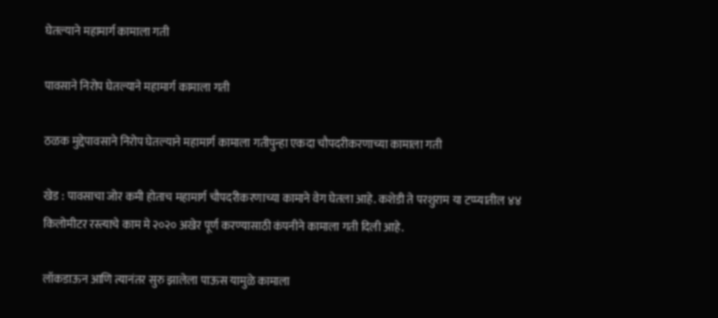घेतल्याने महामार्ग कामाला गती

पावसाने निरोप घेतल्याने महामार्ग कामाला गती

ठळक मुद्देपावसाने निरोप घेतल्याने महामार्ग कामाला गतीपुन्हा एकदा चौपदरीकरणाच्या कामाला गती

खेड : पावसाचा जोर कमी होताच महामार्ग चौपदरीकरणाच्या कामाने वेग घेतला आहे. कशेडी ते परशुराम या टप्प्यातील ४४ किलोमीटर रस्त्याचे काम मे २०२० अखेर पूर्ण करण्यासाठी कंपनीने कामाला गती दिली आहे.

लॉकडाऊन आणि त्यानंतर सुरु झालेला पाऊस यामुळे कामाला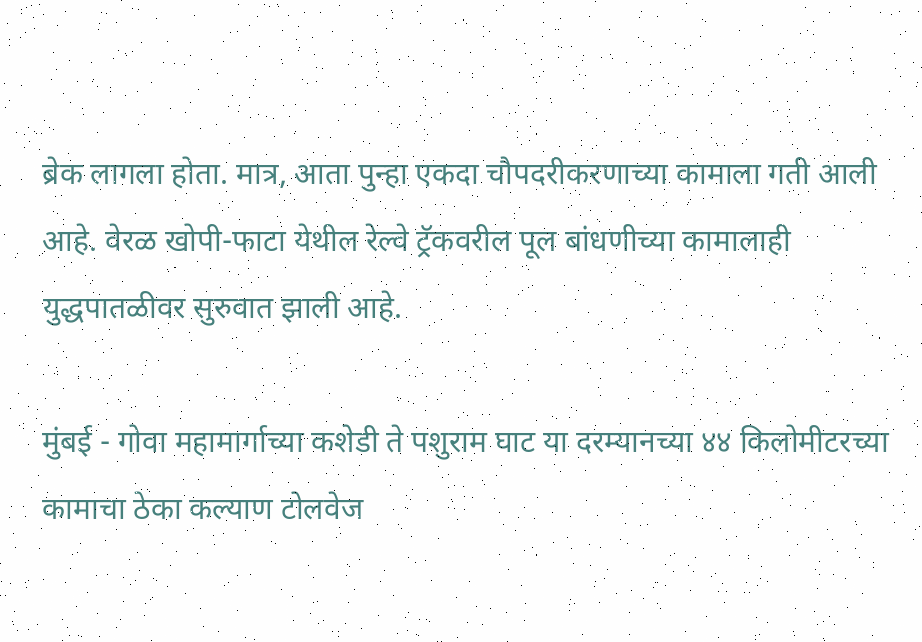ब्रेक लागला होता. मात्र, आता पुन्हा एकदा चौपदरीकरणाच्या कामाला गती आली आहे. वेरळ खोपी-फाटा येथील रेल्वे ट्रॅकवरील पूल बांधणीच्या कामालाही युद्धपातळीवर सुरुवात झाली आहे.

मुंबई - गोवा महामार्गाच्या कशेडी ते पशुराम घाट या दरम्यानच्या ४४ किलोमीटरच्या कामाचा ठेका कल्याण टोलवेज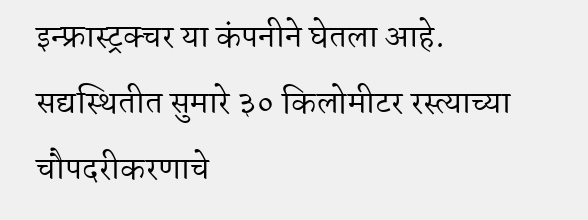इन्फ्रास्ट्रक्चर या कंपनीने घेतला आहे. सद्यस्थितीत सुमारे ३० किलोमीटर रस्त्याच्या चौपदरीकरणाचे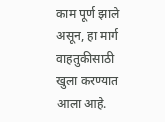काम पूर्ण झाले असून, हा मार्ग वाहतुकीसाठी खुला करण्यात आला आहे.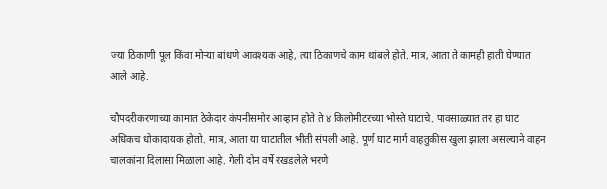ज्या ठिकाणी पूल किंवा मोऱ्या बांधणे आवश्यक आहे, त्या ठिकाणचे काम थांबले होते. मात्र, आता ते कामही हाती घेण्यात आले आहे.

चौपदरीकरणाच्या कामात ठेकेदार कंपनीसमोर आव्हान होते ते ४ किलोमीटरच्या भोस्ते घाटाचे. पावसाळ्यात तर हा घाट अधिकच धोकादायक होतो. मात्र, आता या घाटातील भीती संपली आहे. पूर्ण घाट मार्ग वाहतुकीस खुला झाला असल्याने वाहन चालकांना दिलासा मिळाला आहे. गेली दोन वर्षे रखडलेले भरणे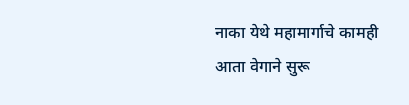नाका येथे महामार्गाचे कामही आता वेगाने सुरू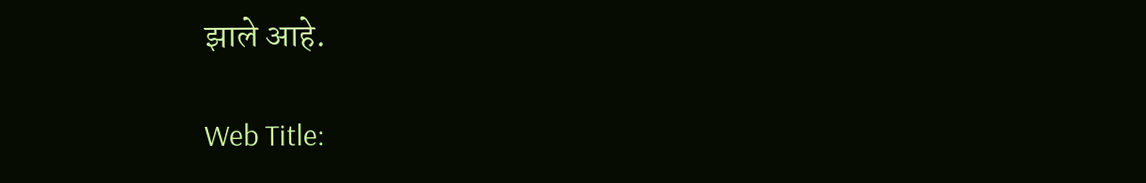झाले आहे.

Web Title: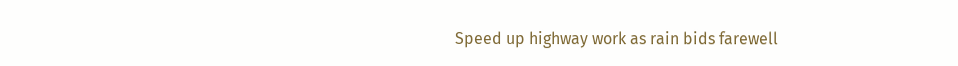Speed up highway work as rain bids farewell